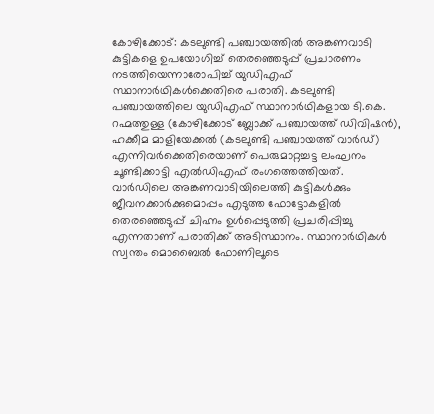കോഴിക്കോട്: കടലുണ്ടി പഞ്ചായത്തിൽ അങ്കണവാടി കുട്ടികളെ ഉപയോഗിച്ച് തെരഞ്ഞെടുപ്പ് പ്രചാരണം നടത്തിയെന്നാരോപിച്ച് യുഡിഎഫ് സ്ഥാനാർഥികൾക്കെതിരെ പരാതി. കടലുണ്ടി പഞ്ചായത്തിലെ യുഡിഎഫ് സ്ഥാനാർഥികളായ ടി.കെ. റഹ്മത്തുള്ള (കോഴിക്കോട് ബ്ലോക്ക് പഞ്ചായത്ത് ഡിവിഷൻ), ഹക്കീമ മാളിയേക്കൽ (കടലുണ്ടി പഞ്ചായത്ത് വാർഡ്) എന്നിവർക്കെതിരെയാണ് പെരുമാറ്റച്ചട്ട ലംഘനം ചൂണ്ടിക്കാട്ടി എൽഡിഎഫ് രംഗത്തെത്തിയത്.
വാർഡിലെ അങ്കണവാടിയിലെത്തി കുട്ടികൾക്കും ജീവനക്കാർക്കുമൊപ്പം എടുത്ത ഫോട്ടോകളിൽ തെരഞ്ഞെടുപ്പ് ചിഹ്നം ഉൾപ്പെടുത്തി പ്രചരിപ്പിച്ചു എന്നതാണ് പരാതിക്ക് അടിസ്ഥാനം. സ്ഥാനാർഥികൾ സ്വന്തം മൊബൈൽ ഫോണിലൂടെ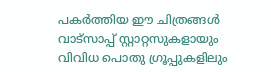പകർത്തിയ ഈ ചിത്രങ്ങൾ വാട്സാപ്പ് സ്റ്റാറ്റസുകളായും വിവിധ പൊതു ഗ്രൂപ്പുകളിലും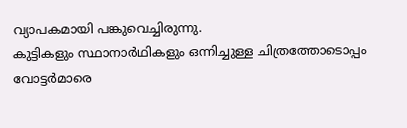വ്യാപകമായി പങ്കുവെച്ചിരുന്നു.
കുട്ടികളും സ്ഥാനാർഥികളും ഒന്നിച്ചുള്ള ചിത്രത്തോടൊപ്പം വോട്ടർമാരെ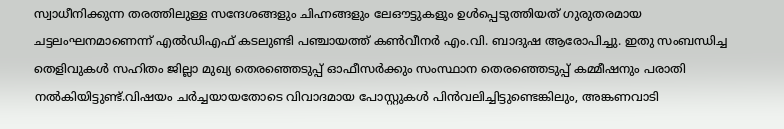സ്വാധീനിക്കുന്ന തരത്തിലുള്ള സന്ദേശങ്ങളും ചിഹ്നങ്ങളും ലേഔട്ടുകളും ഉൾപ്പെടുത്തിയത് ഗുരുതരമായ ചട്ടലംഘനമാണെന്ന് എൽഡിഎഫ് കടലുണ്ടി പഞ്ചായത്ത് കൺവീനർ എം.വി. ബാദുഷ ആരോപിച്ചു. ഇതു സംബന്ധിച്ച തെളിവുകൾ സഹിതം ജില്ലാ മുഖ്യ തെരഞ്ഞെടുപ്പ് ഓഫീസർക്കും സംസ്ഥാന തെരഞ്ഞെടുപ്പ് കമ്മീഷനും പരാതി നൽകിയിട്ടുണ്ട്.വിഷയം ചർച്ചയായതോടെ വിവാദമായ പോസ്റ്റുകൾ പിൻവലിച്ചിട്ടുണ്ടെങ്കിലും, അങ്കണവാടി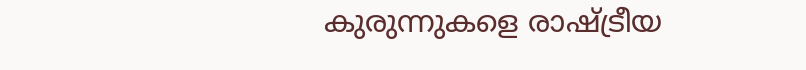കുരുന്നുകളെ രാഷ്ട്രീയ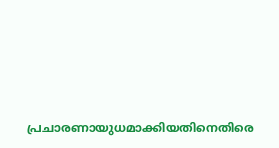പ്രചാരണായുധമാക്കിയതിനെതിരെ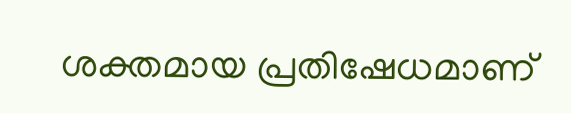ശക്തമായ പ്രതിഷേധമാണ്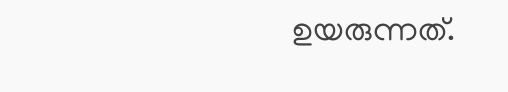ഉയരുന്നത്.